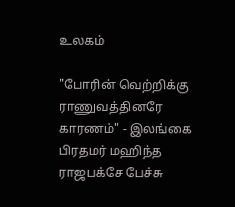உலகம்

"போரின் வெற்றிக்கு ராணுவத்தினரே காரணம்" - இலங்கை பிரதமர் மஹிந்த ராஜபக்சே பேச்சு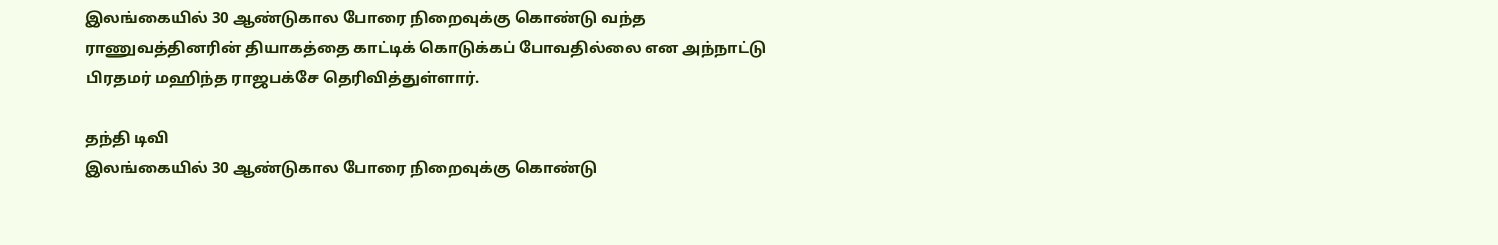இலங்கையில் 30 ஆண்டுகால போரை நிறைவுக்கு கொண்டு வந்த ராணுவத்தினரின் தியாகத்தை காட்டிக் கொடுக்கப் போவதில்லை என அந்நாட்டு பிரதமர் மஹிந்த ராஜபக்சே தெரிவித்துள்ளார்.

தந்தி டிவி
இலங்கையில் 30 ஆண்டுகால போரை நிறைவுக்கு கொண்டு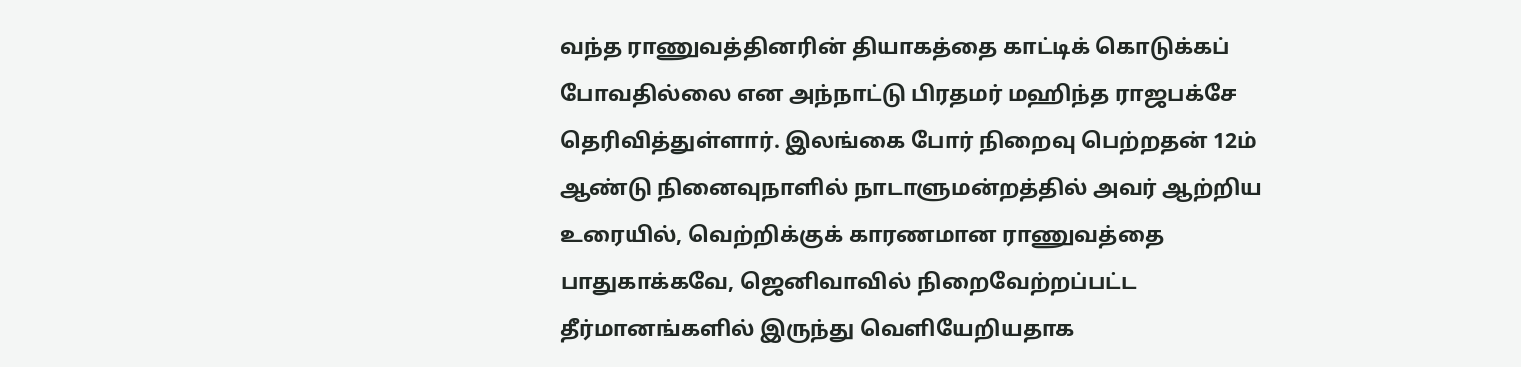வந்த ராணுவத்தினரின் தியாகத்தை காட்டிக் கொடுக்கப் போவதில்லை என அந்நாட்டு பிரதமர் மஹிந்த ராஜபக்சே தெரிவித்துள்ளார். இலங்கை போர் நிறைவு பெற்றதன் 12ம் ஆண்டு நினைவுநாளில் நாடாளுமன்றத்தில் அவர் ஆற்றிய உரையில், வெற்றிக்குக் காரணமான ராணுவத்தை பாதுகாக்கவே, ஜெனிவாவில் நிறைவேற்றப்பட்ட தீர்மானங்களில் இருந்து வெளியேறியதாக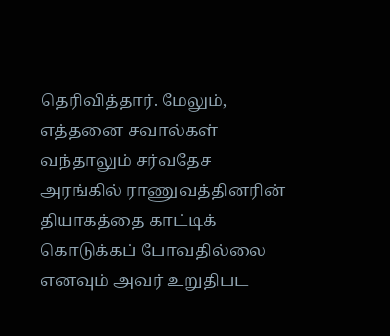தெரிவித்தார். மேலும், எத்தனை சவால்கள் வந்தாலும் சர்வதேச அரங்கில் ராணுவத்தினரின் தியாகத்தை காட்டிக் கொடுக்கப் போவதில்லை எனவும் அவர் உறுதிபட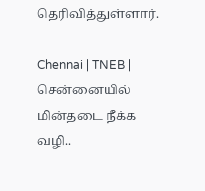தெரிவித்துள்ளார்.

Chennai | TNEB | சென்னையில் மின்தடை நீக்க வழி..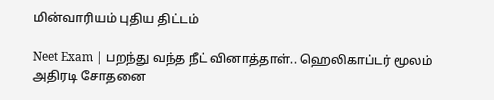மின்வாரியம் புதிய திட்டம்

Neet Exam | பறந்து வந்த நீட் வினாத்தாள்.. ஹெலிகாப்டர் மூலம் அதிரடி சோதனை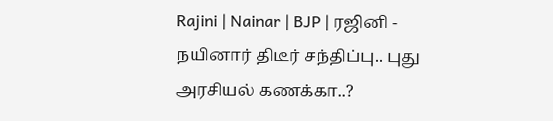Rajini | Nainar | BJP | ரஜினி - நயினார் திடீர் சந்திப்பு.. புது அரசியல் கணக்கா..?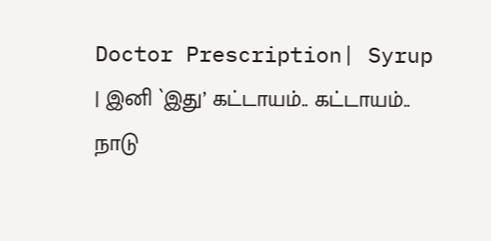Doctor Prescription| Syrup | இனி `இது’ கட்டாயம்.. கட்டாயம்.. நாடு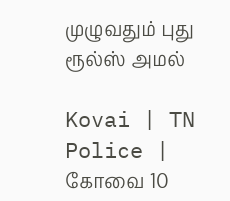முழுவதும் புது ரூல்ஸ் அமல்

Kovai | TN Police | கோவை 10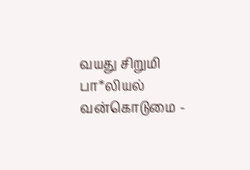வயது சிறுமி பா*லியல் வன்கொடுமை -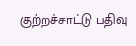குற்றச்சாட்டு பதிவு